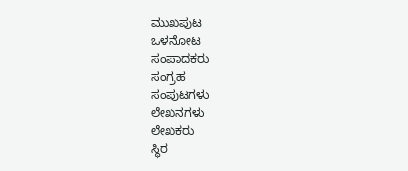ಮುಖಪುಟ
ಒಳನೋಟ
ಸಂಪಾದಕರು
ಸಂಗ್ರಹ
ಸಂಪುಟಗಳು
ಲೇಖನಗಳು
ಲೇಖಕರು
ಸ್ಥಿರ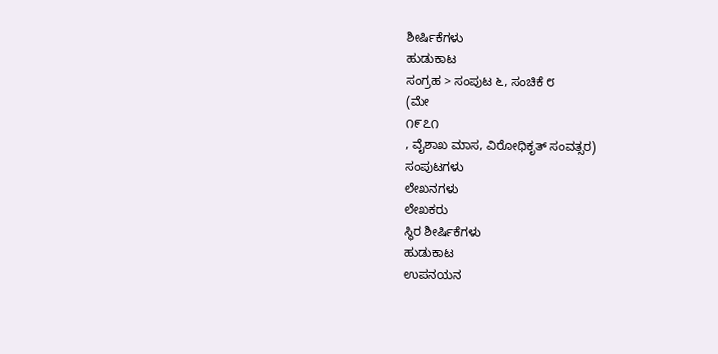ಶೀರ್ಷಿಕೆಗಳು
ಹುಡುಕಾಟ
ಸಂಗ್ರಹ > ಸಂಪುಟ ೬, ಸಂಚಿಕೆ ೮
(ಮೇ
೧೯೭೧
, ವೈಶಾಖ ಮಾಸ, ವಿರೋಧಿಕೃತ್ ಸಂವತ್ಸರ)
ಸಂಪುಟಗಳು
ಲೇಖನಗಳು
ಲೇಖಕರು
ಸ್ಥಿರ ಶೀರ್ಷಿಕೆಗಳು
ಹುಡುಕಾಟ
ಉಪನಯನ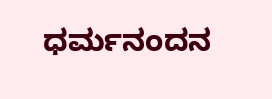ಧರ್ಮನಂದನ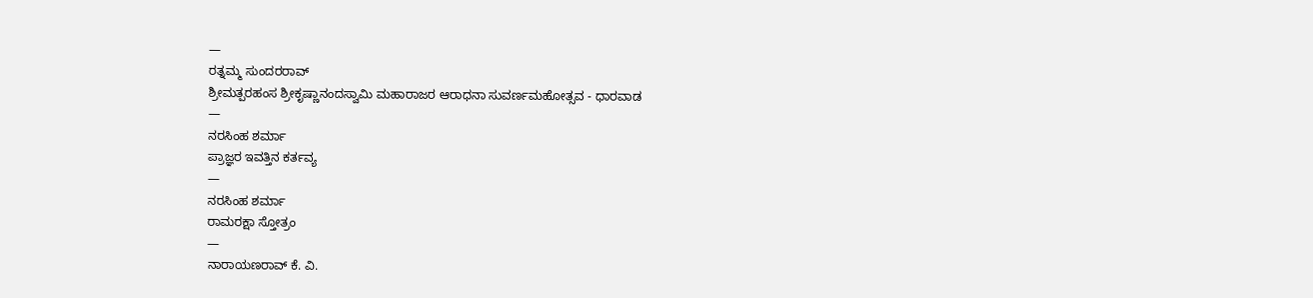—
ರತ್ನಮ್ಮ ಸುಂದರರಾವ್
ಶ್ರೀಮತ್ಪರಹಂಸ ಶ್ರೀಕೃಷ್ಣಾನಂದಸ್ವಾಮಿ ಮಹಾರಾಜರ ಆರಾಧನಾ ಸುವರ್ಣಮಹೋತ್ಸವ - ಧಾರವಾಡ
—
ನರಸಿಂಹ ಶರ್ಮಾ
ಪ್ರಾಜ್ಞರ ಇವತ್ತಿನ ಕರ್ತವ್ಯ
—
ನರಸಿಂಹ ಶರ್ಮಾ
ರಾಮರಕ್ಷಾ ಸ್ತೋತ್ರಂ
—
ನಾರಾಯಣರಾವ್ ಕೆ. ವಿ.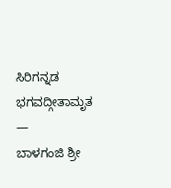ಸಿರಿಗನ್ನಡ ಭಗವದ್ಗೀತಾಮೃತ
—
ಬಾಳಗಂಜಿ ಶ್ರೀ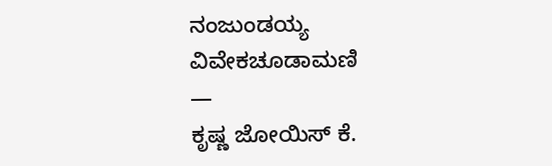ನಂಜುಂಡಯ್ಯ
ವಿವೇಕಚೂಡಾಮಣಿ
—
ಕೃಷ್ಣ ಜೋಯಿಸ್ ಕೆ.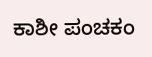ಕಾಶೀ ಪಂಚಕಂ